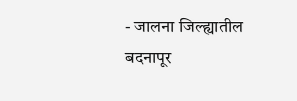- जालना जिल्ह्यातील बदनापूर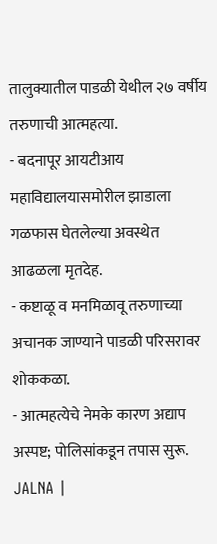तालुक्यातील पाडळी येथील २७ वर्षीय तरुणाची आत्महत्या.
- बदनापूर आयटीआय महाविद्यालयासमोरील झाडाला गळफास घेतलेल्या अवस्थेत आढळला मृतदेह.
- कष्टाळू व मनमिळावू तरुणाच्या अचानक जाण्याने पाडळी परिसरावर शोककळा.
- आत्महत्येचे नेमके कारण अद्याप अस्पष्ट; पोलिसांकडून तपास सुरू.
JALNA |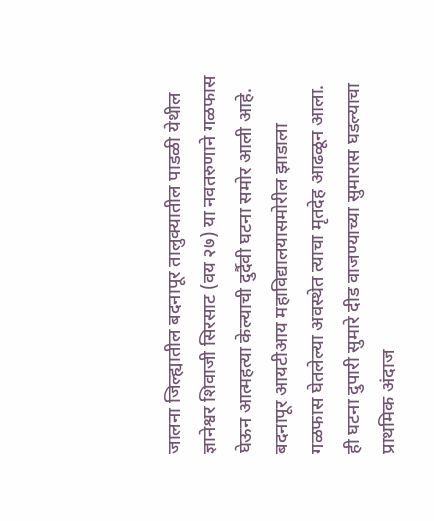जालना जिल्ह्यातील बदनापूर तालुक्यातील पाडळी येथील ज्ञानेश्वर शिवाजी सिरसाट (वय २७) या नवतरुणाने गळफास घेऊन आत्महत्या केल्याची दुर्दैवी घटना समोर आली आहे. बदनापूर आयटीआय महाविद्यालयासमोरील झाडाला गळफास घेतलेल्या अवस्थेत त्याचा मृतदेह आढळून आला.
ही घटना दुपारी सुमारे दीड वाजण्याच्या सुमारास घडल्याचा प्राथमिक अंदाज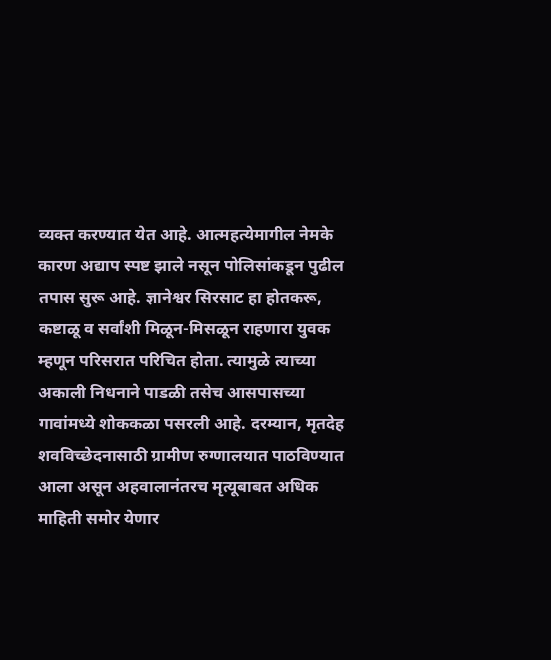व्यक्त करण्यात येत आहे. आत्महत्येमागील नेमके कारण अद्याप स्पष्ट झाले नसून पोलिसांकडून पुढील तपास सुरू आहे. ज्ञानेश्वर सिरसाट हा होतकरू, कष्टाळू व सर्वांशी मिळून-मिसळून राहणारा युवक म्हणून परिसरात परिचित होता. त्यामुळे त्याच्या अकाली निधनाने पाडळी तसेच आसपासच्या गावांमध्ये शोककळा पसरली आहे. दरम्यान, मृतदेह शवविच्छेदनासाठी ग्रामीण रुग्णालयात पाठविण्यात आला असून अहवालानंतरच मृत्यूबाबत अधिक माहिती समोर येणार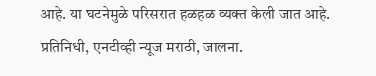आहे. या घटनेमुळे परिसरात हळहळ व्यक्त केली जात आहे.
प्रतिनिधी, एनटीव्ही न्यूज मराठी, जालना.